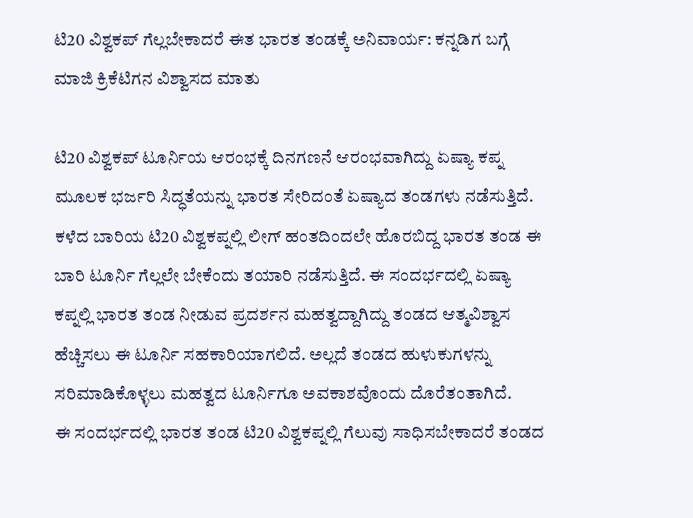ಟಿ20 ವಿಶ್ವಕಪ್ ಗೆಲ್ಲಬೇಕಾದರೆ ಈತ ಭಾರತ ತಂಡಕ್ಕೆ ಅನಿವಾರ್ಯ: ಕನ್ನಡಿಗ ಬಗ್ಗೆ ಮಾಜಿ ಕ್ರಿಕೆಟಿಗನ ವಿಶ್ವಾಸದ ಮಾತು

ಟಿ20 ವಿಶ್ವಕಪ್ ಟೂರ್ನಿಯ ಆರಂಭಕ್ಕೆ ದಿನಗಣನೆ ಆರಂಭವಾಗಿದ್ದು ಏಷ್ಯಾ ಕಪ್ನ ಮೂಲಕ ಭರ್ಜರಿ ಸಿದ್ಧತೆಯನ್ನು ಭಾರತ ಸೇರಿದಂತೆ ಏಷ್ಯಾದ ತಂಡಗಳು ನಡೆಸುತ್ತಿದೆ. ಕಳೆದ ಬಾರಿಯ ಟಿ20 ವಿಶ್ವಕಪ್ನಲ್ಲಿ ಲೀಗ್ ಹಂತದಿಂದಲೇ ಹೊರಬಿದ್ದ ಭಾರತ ತಂಡ ಈ ಬಾರಿ ಟೂರ್ನಿ ಗೆಲ್ಲಲೇ ಬೇಕೆಂದು ತಯಾರಿ ನಡೆಸುತ್ತಿದೆ. ಈ ಸಂದರ್ಭದಲ್ಲಿ ಏಷ್ಯಾ ಕಪ್ನಲ್ಲಿ ಭಾರತ ತಂಡ ನೀಡುವ ಪ್ರದರ್ಶನ ಮಹತ್ವದ್ದಾಗಿದ್ದು ತಂಡದ ಆತ್ಮವಿಶ್ವಾಸ ಹೆಚ್ಚಿಸಲು ಈ ಟೂರ್ನಿ ಸಹಕಾರಿಯಾಗಲಿದೆ. ಅಲ್ಲದೆ ತಂಡದ ಹುಳುಕುಗಳನ್ನು ಸರಿಮಾಡಿಕೊಳ್ಳಲು ಮಹತ್ವದ ಟೂರ್ನಿಗೂ ಅವಕಾಶವೊಂದು ದೊರೆತಂತಾಗಿದೆ.
ಈ ಸಂದರ್ಭದಲ್ಲಿ ಭಾರತ ತಂಡ ಟಿ20 ವಿಶ್ವಕಪ್ನಲ್ಲಿ ಗೆಲುವು ಸಾಧಿಸಬೇಕಾದರೆ ತಂಡದ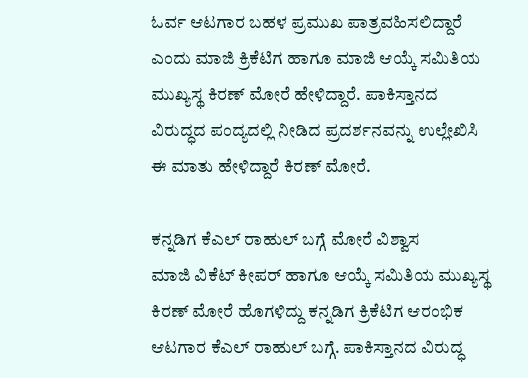ಓರ್ವ ಆಟಗಾರ ಬಹಳ ಪ್ರಮುಖ ಪಾತ್ರವಹಿಸಲಿದ್ದಾರೆ ಎಂದು ಮಾಜಿ ಕ್ರಿಕೆಟಿಗ ಹಾಗೂ ಮಾಜಿ ಆಯ್ಕೆ ಸಮಿತಿಯ ಮುಖ್ಯಸ್ಥ ಕಿರಣ್ ಮೋರೆ ಹೇಳಿದ್ದಾರೆ. ಪಾಕಿಸ್ತಾನದ ವಿರುದ್ಧದ ಪಂದ್ಯದಲ್ಲಿ ನೀಡಿದ ಪ್ರದರ್ಶನವನ್ನು ಉಲ್ಲೇಖಿಸಿ ಈ ಮಾತು ಹೇಳಿದ್ದಾರೆ ಕಿರಣ್ ಮೋರೆ.

ಕನ್ನಡಿಗ ಕೆಎಲ್ ರಾಹುಲ್ ಬಗ್ಗೆ ಮೋರೆ ವಿಶ್ವಾಸ
ಮಾಜಿ ವಿಕೆಟ್ ಕೀಪರ್ ಹಾಗೂ ಆಯ್ಕೆ ಸಮಿತಿಯ ಮುಖ್ಯಸ್ಥ ಕಿರಣ್ ಮೋರೆ ಹೊಗಳಿದ್ದು ಕನ್ನಡಿಗ ಕ್ರಿಕೆಟಿಗ ಆರಂಭಿಕ ಆಟಗಾರ ಕೆಎಲ್ ರಾಹುಲ್ ಬಗ್ಗೆ. ಪಾಕಿಸ್ತಾನದ ವಿರುದ್ಧ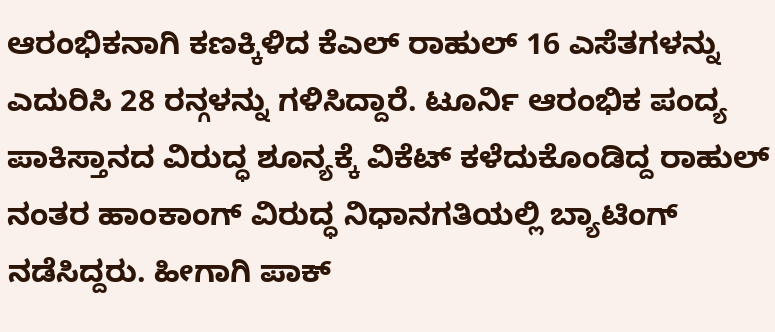ಆರಂಭಿಕನಾಗಿ ಕಣಕ್ಕಿಳಿದ ಕೆಎಲ್ ರಾಹುಲ್ 16 ಎಸೆತಗಳನ್ನು ಎದುರಿಸಿ 28 ರನ್ಗಳನ್ನು ಗಳಿಸಿದ್ದಾರೆ. ಟೂರ್ನಿ ಆರಂಭಿಕ ಪಂದ್ಯ ಪಾಕಿಸ್ತಾನದ ವಿರುದ್ಧ ಶೂನ್ಯಕ್ಕೆ ವಿಕೆಟ್ ಕಳೆದುಕೊಂಡಿದ್ದ ರಾಹುಲ್ ನಂತರ ಹಾಂಕಾಂಗ್ ವಿರುದ್ಧ ನಿಧಾನಗತಿಯಲ್ಲಿ ಬ್ಯಾಟಿಂಗ್ ನಡೆಸಿದ್ದರು. ಹೀಗಾಗಿ ಪಾಕ್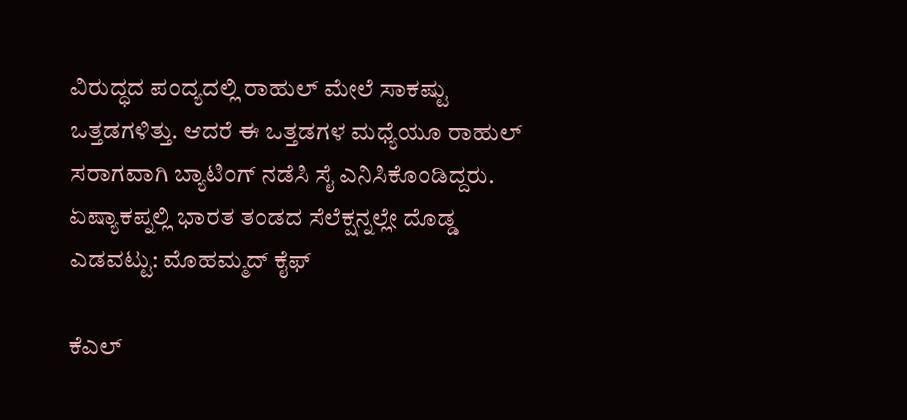ವಿರುದ್ಧದ ಪಂದ್ಯದಲ್ಲಿ ರಾಹುಲ್ ಮೇಲೆ ಸಾಕಷ್ಟು ಒತ್ತಡಗಳಿತ್ತು. ಆದರೆ ಈ ಒತ್ತಡಗಳ ಮಧ್ಯೆಯೂ ರಾಹುಲ್ ಸರಾಗವಾಗಿ ಬ್ಯಾಟಿಂಗ್ ನಡೆಸಿ ಸೈ ಎನಿಸಿಕೊಂಡಿದ್ದರು.
ಏಷ್ಯಾಕಪ್ನಲ್ಲಿ ಭಾರತ ತಂಡದ ಸೆಲೆಕ್ಷನ್ನಲ್ಲೇ ದೊಡ್ಡ ಎಡವಟ್ಟು: ಮೊಹಮ್ಮದ್ ಕೈಫ್

ಕೆಎಲ್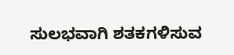ಸುಲಭವಾಗಿ ಶತಕಗಳಿಸುವ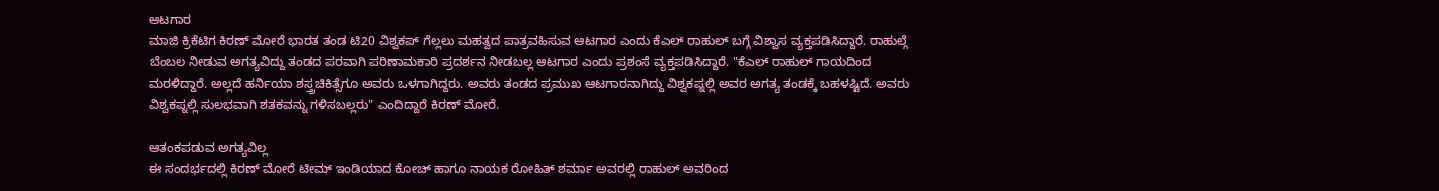ಆಟಗಾರ
ಮಾಜಿ ಕ್ರಿಕೆಟಿಗ ಕಿರಣ್ ಮೋರೆ ಭಾರತ ತಂಡ ಟಿ20 ವಿಶ್ವಕಪ್ ಗೆಲ್ಲಲು ಮಹತ್ವದ ಪಾತ್ರವಹಿಸುವ ಆಟಗಾರ ಎಂದು ಕೆಎಲ್ ರಾಹುಲ್ ಬಗ್ಗೆ ವಿಶ್ವಾಸ ವ್ಯಕ್ತಪಡಿಸಿದ್ದಾರೆ. ರಾಹುಲ್ಗೆ ಬೆಂಬಲ ನೀಡುವ ಅಗತ್ಯವಿದ್ದು ತಂಡದ ಪರವಾಗಿ ಪರಿಣಾಮಕಾರಿ ಪ್ರದರ್ಶನ ನೀಡಬಲ್ಲ ಆಟಗಾರ ಎಂದು ಪ್ರಶಂಸೆ ವ್ಯಕ್ತಪಡಿಸಿದ್ದಾರೆ. "ಕೆಎಲ್ ರಾಹುಲ್ ಗಾಯದಿಂದ ಮರಳಿದ್ದಾರೆ. ಅಲ್ಲದೆ ಹರ್ನಿಯಾ ಶಸ್ತ್ರಚಿಕಿತ್ಸೆಗೂ ಅವರು ಒಳಗಾಗಿದ್ದರು. ಅವರು ತಂಡದ ಪ್ರಮುಖ ಆಟಗಾರನಾಗಿದ್ದು ವಿಶ್ವಕಪ್ನಲ್ಲಿ ಅವರ ಅಗತ್ಯ ತಂಡಕ್ಕೆ ಬಹಳಷ್ಟಿದೆ. ಅವರು ವಿಶ್ವಕಪ್ನಲ್ಲಿ ಸುಲಭವಾಗಿ ಶತಕವನ್ನು ಗಳಿಸಬಲ್ಲರು" ಎಂದಿದ್ದಾರೆ ಕಿರಣ್ ಮೋರೆ.

ಆತಂಕಪಡುವ ಅಗತ್ಯವಿಲ್ಲ
ಈ ಸಂದರ್ಭದಲ್ಲಿ ಕಿರಣ್ ಮೋರೆ ಟೀಮ್ ಇಂಡಿಯಾದ ಕೋಚ್ ಹಾಗೂ ನಾಯಕ ರೋಹಿತ್ ಶರ್ಮಾ ಅವರಲ್ಲಿ ರಾಹುಲ್ ಅವರಿಂದ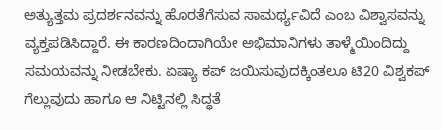ಅತ್ಯುತ್ತಮ ಪ್ರದರ್ಶನವನ್ನು ಹೊರತೆಗೆಸುವ ಸಾಮರ್ಥ್ಯವಿದೆ ಎಂಬ ವಿಶ್ವಾಸವನ್ನು ವ್ಯಕ್ತಪಡಿಸಿದ್ದಾರೆ. ಈ ಕಾರಣದಿಂದಾಗಿಯೇ ಅಭಿಮಾನಿಗಳು ತಾಳ್ಮೆಯಿಂದಿದ್ದು ಸಮಯವನ್ನು ನೀಡಬೇಕು. ಏಷ್ಯಾ ಕಪ್ ಜಯಿಸುವುದಕ್ಕಿಂತಲೂ ಟಿ20 ವಿಶ್ವಕಪ್ ಗೆಲ್ಲುವುದು ಹಾಗೂ ಆ ನಿಟ್ಟಿನಲ್ಲಿ ಸಿದ್ಧತೆ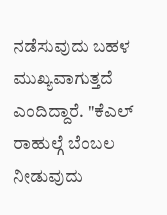ನಡೆಸುವುದು ಬಹಳ ಮುಖ್ಯವಾಗುತ್ತದೆ ಎಂದಿದ್ದಾರೆ. "ಕೆಎಲ್ ರಾಹುಲ್ಗೆ ಬೆಂಬಲ ನೀಡುವುದು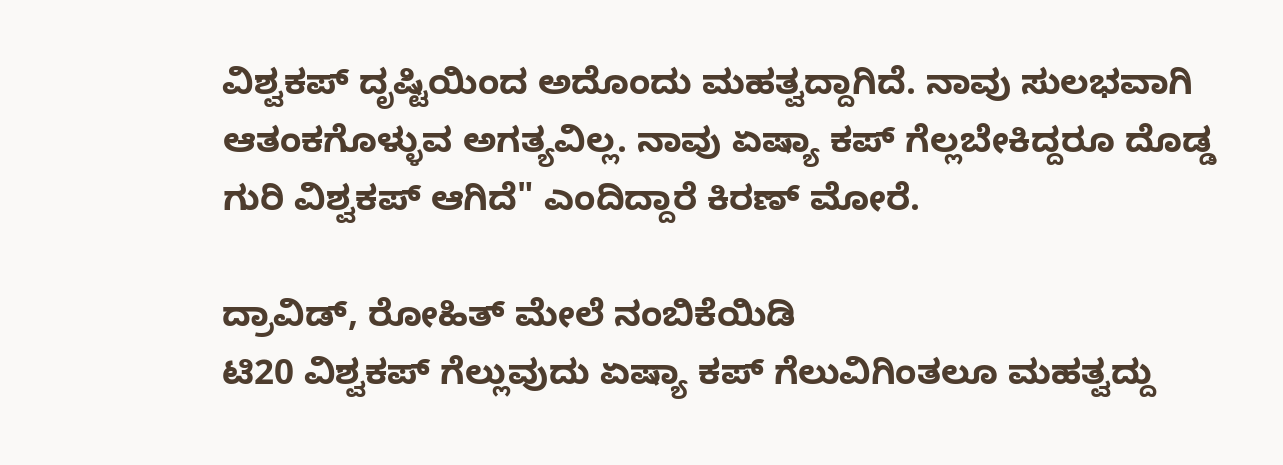ವಿಶ್ವಕಪ್ ದೃಷ್ಟಿಯಿಂದ ಅದೊಂದು ಮಹತ್ವದ್ದಾಗಿದೆ. ನಾವು ಸುಲಭವಾಗಿ ಆತಂಕಗೊಳ್ಳುವ ಅಗತ್ಯವಿಲ್ಲ. ನಾವು ಏಷ್ಯಾ ಕಪ್ ಗೆಲ್ಲಬೇಕಿದ್ದರೂ ದೊಡ್ಡ ಗುರಿ ವಿಶ್ವಕಪ್ ಆಗಿದೆ" ಎಂದಿದ್ದಾರೆ ಕಿರಣ್ ಮೋರೆ.

ದ್ರಾವಿಡ್, ರೋಹಿತ್ ಮೇಲೆ ನಂಬಿಕೆಯಿಡಿ
ಟಿ20 ವಿಶ್ವಕಪ್ ಗೆಲ್ಲುವುದು ಏಷ್ಯಾ ಕಪ್ ಗೆಲುವಿಗಿಂತಲೂ ಮಹತ್ವದ್ದು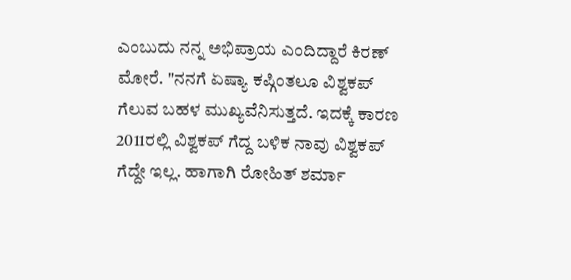ಎಂಬುದು ನನ್ನ ಅಭಿಪ್ರಾಯ ಎಂದಿದ್ದಾರೆ ಕಿರಣ್ ಮೋರೆ. "ನನಗೆ ಏಷ್ಯಾ ಕಪ್ಗಿಂತಲೂ ವಿಶ್ವಕಪ್ ಗೆಲುವ ಬಹಳ ಮುಖ್ಯವೆನಿಸುತ್ತದೆ. ಇದಕ್ಕೆ ಕಾರಣ 2011ರಲ್ಲಿ ವಿಶ್ವಕಪ್ ಗೆದ್ದ ಬಳಿಕ ನಾವು ವಿಶ್ವಕಪ್ ಗೆದ್ದೇ ಇಲ್ಲ. ಹಾಗಾಗಿ ರೋಹಿತ್ ಶರ್ಮಾ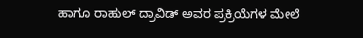ಹಾಗೂ ರಾಹುಲ್ ದ್ರಾವಿಡ್ ಅವರ ಪ್ರಕ್ರಿಯೆಗಳ ಮೇಲೆ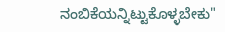ನಂಬಿಕೆಯನ್ನಿಟ್ಟುಕೊಳ್ಳಬೇಕು"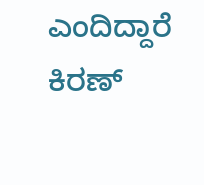ಎಂದಿದ್ದಾರೆ ಕಿರಣ್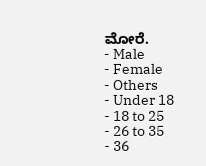ಮೋರೆ.
- Male
- Female
- Others
- Under 18
- 18 to 25
- 26 to 35
- 36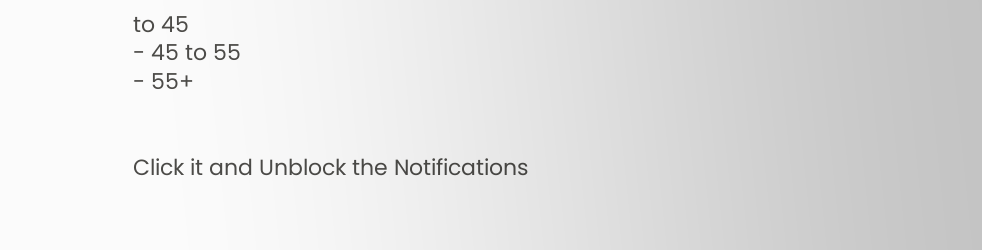to 45
- 45 to 55
- 55+


Click it and Unblock the Notifications